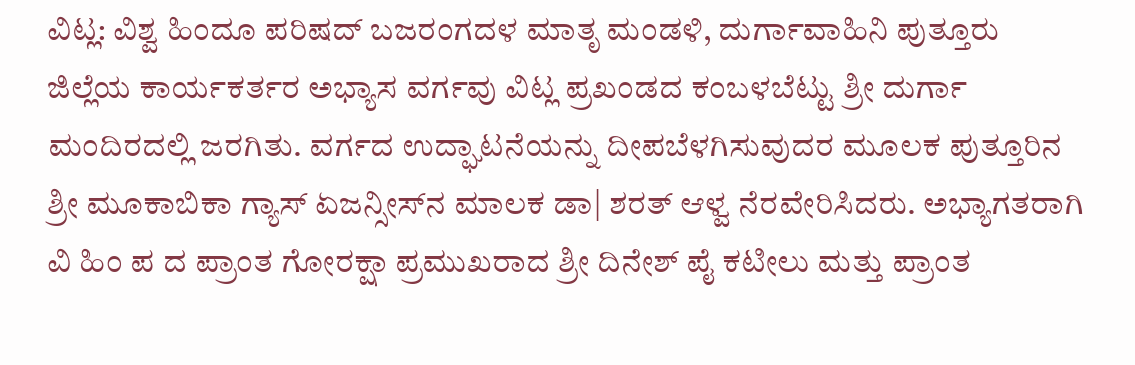ವಿಟ್ಲ: ವಿಶ್ವ ಹಿಂದೂ ಪರಿಷದ್ ಬಜರಂಗದಳ ಮಾತೃ ಮಂಡಳಿ, ದುರ್ಗಾವಾಹಿನಿ ಪುತ್ತೂರು ಜಿಲ್ಲೆಯ ಕಾರ್ಯಕರ್ತರ ಅಭ್ಯಾಸ ವರ್ಗವು ವಿಟ್ಲ ಪ್ರಖಂಡದ ಕಂಬಳಬೆಟ್ಟು ಶ್ರೀ ದುರ್ಗಾ ಮಂದಿರದಲ್ಲಿ ಜರಗಿತು. ವರ್ಗದ ಉದ್ಘಾಟನೆಯನ್ನು ದೀಪಬೆಳಗಿಸುವುದರ ಮೂಲಕ ಪುತ್ತೂರಿನ ಶ್ರೀ ಮೂಕಾಬಿಕಾ ಗ್ಯಾಸ್ ಏಜನ್ಸೀಸ್‍ನ ಮಾಲಕ ಡಾ| ಶರತ್ ಆಳ್ವ ನೆರವೇರಿಸಿದರು. ಅಭ್ಯಾಗತರಾಗಿ ವಿ ಹಿಂ ಪ ದ ಪ್ರಾಂತ ಗೋರಕ್ಷಾ ಪ್ರಮುಖರಾದ ಶ್ರೀ ದಿನೇಶ್ ಪೈ ಕಟೀಲು ಮತ್ತು ಪ್ರಾಂತ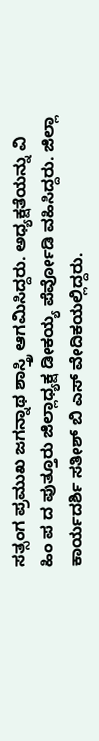ಸತ್ಸಂಗ ಪ್ರಮುಖ ಜಗನ್ನಾಥ ಶಾಸ್ತ್ರಿ ಆಗಮಿಸಿದ್ದರು. ಅಧ್ಯಕ್ಷತೆಯನ್ನು ವಿ ಹಿಂ ಪ ದ ಪುತ್ತೂರು ಜಿಲ್ಲಾಧ್ಯಕ್ಷ ಡೀಕಯ್ಯ ಪೆರ್ವೋಡಿ ವಹಿಸಿದ್ದರು. ಜಿಲ್ಲಾ ಕಾರ್ಯದರ್ಶಿ ಸತೀಶ್ ಬಿ ಎಸ್ ವೇದಿಕಯಲ್ಲಿದ್ದರು.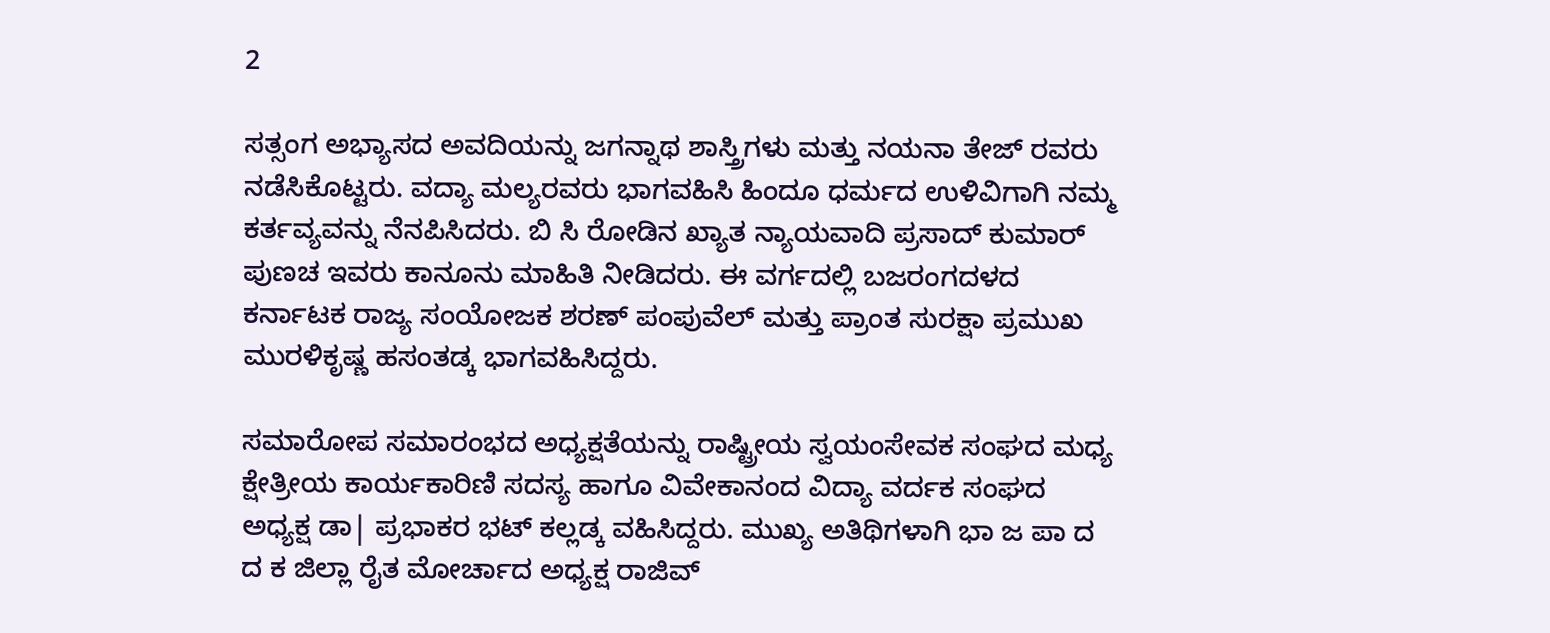2

ಸತ್ಸಂಗ ಅಭ್ಯಾಸದ ಅವದಿಯನ್ನು ಜಗನ್ನಾಥ ಶಾಸ್ತ್ರಿಗಳು ಮತ್ತು ನಯನಾ ತೇಜ್ ರವರು ನಡೆಸಿಕೊಟ್ಟರು. ವದ್ಯಾ ಮಲ್ಯರವರು ಭಾಗವಹಿಸಿ ಹಿಂದೂ ಧರ್ಮದ ಉಳಿವಿಗಾಗಿ ನಮ್ಮ ಕರ್ತವ್ಯವನ್ನು ನೆನಪಿಸಿದರು. ಬಿ ಸಿ ರೋಡಿನ ಖ್ಯಾತ ನ್ಯಾಯವಾದಿ ಪ್ರಸಾದ್ ಕುಮಾರ್ ಪುಣಚ ಇವರು ಕಾನೂನು ಮಾಹಿತಿ ನೀಡಿದರು. ಈ ವರ್ಗದಲ್ಲಿ ಬಜರಂಗದಳದ ಕರ್ನಾಟಕ ರಾಜ್ಯ ಸಂಯೋಜಕ ಶರಣ್ ಪಂಪುವೆಲ್ ಮತ್ತು ಪ್ರಾಂತ ಸುರಕ್ಷಾ ಪ್ರಮುಖ ಮುರಳಿಕೃಷ್ಣ ಹಸಂತಡ್ಕ ಭಾಗವಹಿಸಿದ್ದರು.

ಸಮಾರೋಪ ಸಮಾರಂಭದ ಅಧ್ಯಕ್ಷತೆಯನ್ನು ರಾಷ್ಟ್ರೀಯ ಸ್ವಯಂಸೇವಕ ಸಂಘದ ಮಧ್ಯ ಕ್ಷೇತ್ರೀಯ ಕಾರ್ಯಕಾರಿಣಿ ಸದಸ್ಯ ಹಾಗೂ ವಿವೇಕಾನಂದ ವಿದ್ಯಾ ವರ್ದಕ ಸಂಘದ ಅಧ್ಯಕ್ಷ ಡಾ| ಪ್ರಭಾಕರ ಭಟ್ ಕಲ್ಲಡ್ಕ ವಹಿಸಿದ್ದರು. ಮುಖ್ಯ ಅತಿಥಿಗಳಾಗಿ ಭಾ ಜ ಪಾ ದ ದ ಕ ಜಿಲ್ಲಾ ರೈತ ಮೋರ್ಚಾದ ಅಧ್ಯಕ್ಷ ರಾಜಿವ್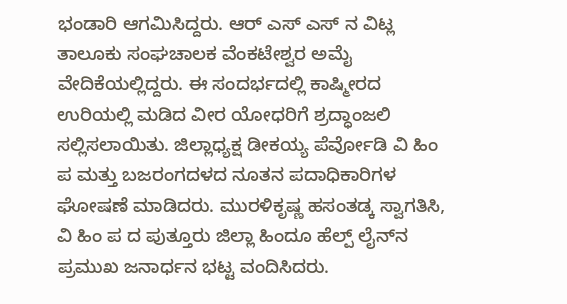ಭಂಡಾರಿ ಆಗಮಿಸಿದ್ದರು. ಆರ್ ಎಸ್ ಎಸ್ ನ ವಿಟ್ಲ ತಾಲೂಕು ಸಂಘಚಾಲಕ ವೆಂಕಟೇಶ್ವರ ಅಮೈ ವೇದಿಕೆಯಲ್ಲಿದ್ದರು. ಈ ಸಂದರ್ಭದಲ್ಲಿ ಕಾಷ್ಮೀರದ ಉರಿಯಲ್ಲಿ ಮಡಿದ ವೀರ ಯೋಧರಿಗೆ ಶ್ರದ್ಧಾಂಜಲಿ ಸಲ್ಲಿಸಲಾಯಿತು. ಜಿಲ್ಲಾಧ್ಯಕ್ಷ ಡೀಕಯ್ಯ ಪೆರ್ವೋಡಿ ವಿ ಹಿಂ ಪ ಮತ್ತು ಬಜರಂಗದಳದ ನೂತನ ಪದಾಧಿಕಾರಿಗಳ ಘೋಷಣೆ ಮಾಡಿದರು. ಮುರಳಿಕೃಷ್ಣ ಹಸಂತಡ್ಕ ಸ್ವಾಗತಿಸಿ, ವಿ ಹಿಂ ಪ ದ ಪುತ್ತೂರು ಜಿಲ್ಲಾ ಹಿಂದೂ ಹೆಲ್ಪ್ ಲೈನ್‍ನ ಪ್ರಮುಖ ಜನಾರ್ಧನ ಭಟ್ಟ ವಂದಿಸಿದರು.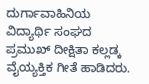ದುರ್ಗಾವಾಹಿನಿಯ ವಿದ್ಯಾರ್ಥಿ ಸಂಘದ ಪ್ರಮುಖ್ ದೀಕ್ಷಿತಾ ಕಲ್ಲಡ್ಕ ವೈಯ್ಯಕ್ತಿಕ ಗೀತೆ ಹಾಡಿದರು.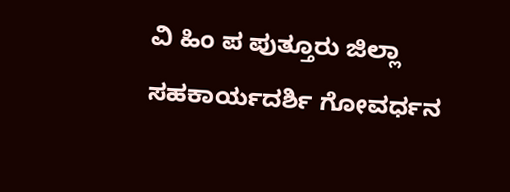ವಿ ಹಿಂ ಪ ಪುತ್ತೂರು ಜಿಲ್ಲಾ ಸಹಕಾರ್ಯದರ್ಶಿ ಗೋವರ್ಧನ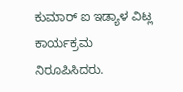ಕುಮಾರ್ ಐ ಇಡ್ಯಾಳ ವಿಟ್ಲ ಕಾರ್ಯಕ್ರಮ ನಿರೂಪಿಸಿದರು.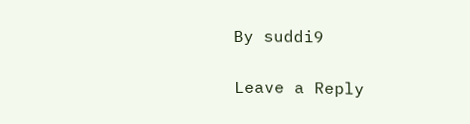By suddi9

Leave a Reply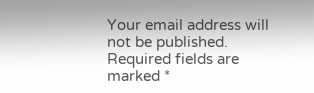Your email address will not be published. Required fields are marked *